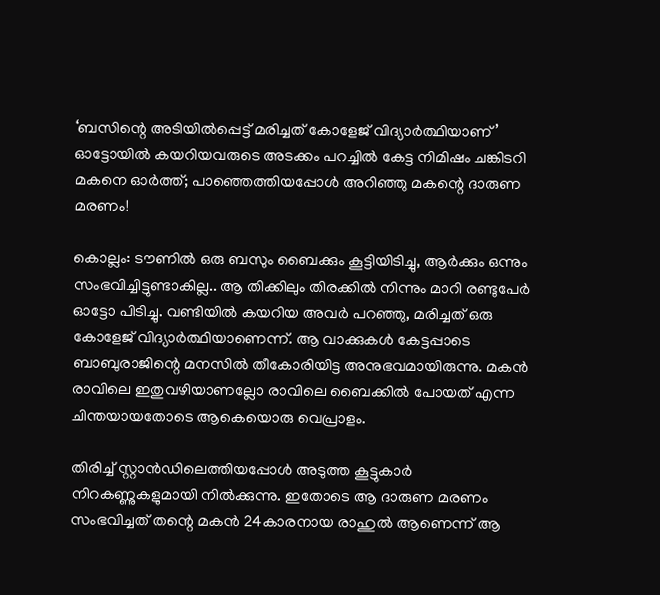‘ബസിന്റെ അടിയില്‍പ്പെട്ട് മരിച്ചത് കോളേജ് വിദ്യാര്‍ത്ഥിയാണ്’ ഓട്ടോയില്‍ കയറിയവരുടെ അടക്കം പറച്ചില്‍ കേട്ട നിമിഷം ചങ്കിടറി മകനെ ഓര്‍ത്ത്; പാഞ്ഞെത്തിയപ്പോള്‍ അറിഞ്ഞു മകന്റെ ദാരുണ മരണം!

കൊല്ലം: ടൗണില്‍ ഒരു ബസും ബൈക്കും കൂട്ടിയിടിച്ചു, ആര്‍ക്കും ഒന്നും സംഭവിച്ചിട്ടുണ്ടാകില്ല.. ആ തിക്കിലും തിരക്കില്‍ നിന്നും മാറി രണ്ടുപേര്‍ ഓട്ടോ പിടിച്ചു. വണ്ടിയില്‍ കയറിയ അവര്‍ പറഞ്ഞു, മരിച്ചത് ഒരു കോളേജ് വിദ്യാര്‍ത്ഥിയാണെന്ന്. ആ വാക്കുകള്‍ കേട്ടപ്പാടെ ബാബുരാജിന്റെ മനസില്‍ തീകോരിയിട്ട അനുഭവമായിരുന്നു. മകന്‍ രാവിലെ ഇതുവഴിയാണല്ലോ രാവിലെ ബൈക്കില്‍ പോയത് എന്ന ചിന്തയായതോടെ ആകെയൊരു വെപ്രാളം.

തിരിച്ച് സ്റ്റാന്‍ഡിലെത്തിയപ്പോള്‍ അടുത്ത കൂട്ടുകാര്‍ നിറകണ്ണുകളുമായി നില്‍ക്കുന്നു. ഇതോടെ ആ ദാരുണ മരണം സംഭവിച്ചത് തന്റെ മകന്‍ 24കാരനായ രാഹുല്‍ ആണെന്ന് ആ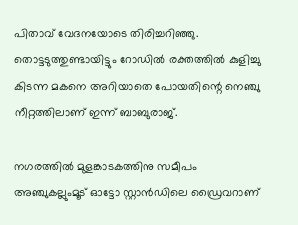പിതാവ് വേദനയോടെ തിരിച്ചറിഞ്ഞു. തൊട്ടടുത്തുണ്ടായിട്ടും റോഡില്‍ രക്തത്തില്‍ കുളിച്ചു കിടന്ന മകനെ അറിയാതെ പോയതിന്റെ നെഞ്ചു നീറ്റത്തിലാണ് ഇന്ന് ബാബുരാജ്.

നഗരത്തില്‍ മുളങ്കാടകത്തിനു സമീപം അഞ്ചുകല്ലുംമൂട് ഓട്ടോ സ്റ്റാന്‍ഡിലെ ഡ്രൈവറാണ്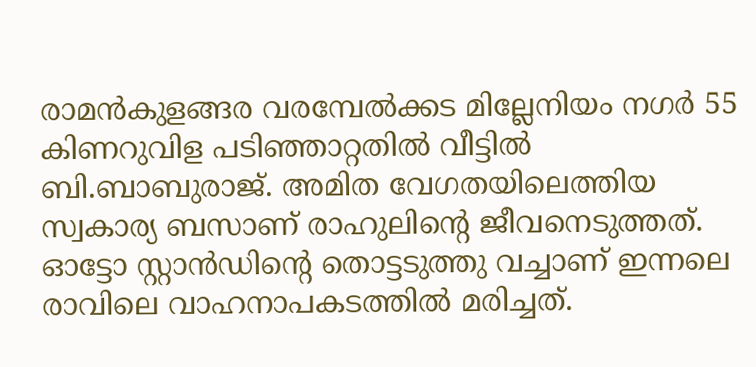രാമന്‍കുളങ്ങര വരമ്പേല്‍ക്കട മില്ലേനിയം നഗര്‍ 55 കിണറുവിള പടിഞ്ഞാറ്റതില്‍ വീട്ടില്‍ ബി.ബാബുരാജ്. അമിത വേഗതയിലെത്തിയ സ്വകാര്യ ബസാണ് രാഹുലിന്റെ ജീവനെടുത്തത്. ഓട്ടോ സ്റ്റാന്‍ഡിന്റെ തൊട്ടടുത്തു വച്ചാണ് ഇന്നലെ രാവിലെ വാഹനാപകടത്തില്‍ മരിച്ചത്.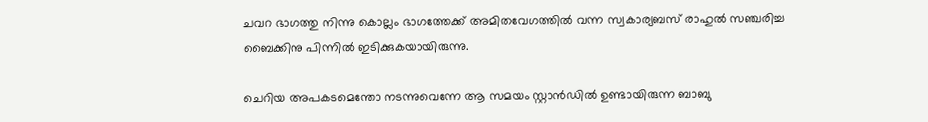ചവറ ഭാഗത്തു നിന്നു കൊല്ലം ഭാഗത്തേക്ക് അമിതവേഗത്തില്‍ വന്ന സ്വകാര്യബസ് രാഹുല്‍ സഞ്ചരിച്ച ബൈക്കിനു പിന്നില്‍ ഇടിക്കുകയായിരുന്നു.

ചെറിയ അപകടമെന്തോ നടന്നുവെന്നേ ആ സമയം സ്റ്റാന്‍ഡില്‍ ഉണ്ടായിരുന്ന ബാബു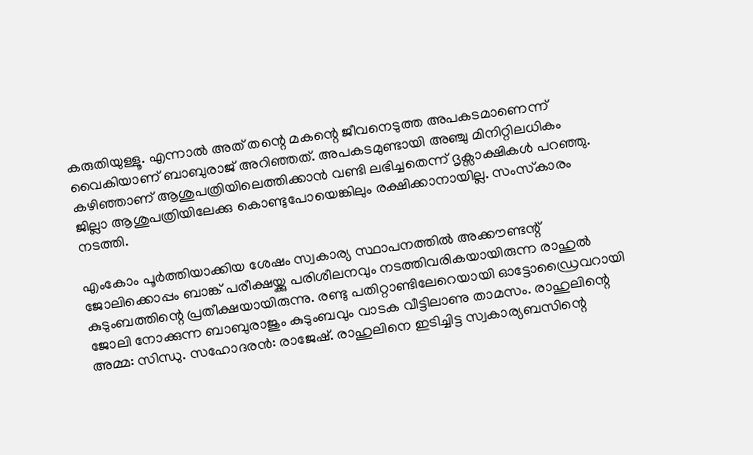കരുതിയുള്ളൂ. എന്നാല്‍ അത് തന്റെ മകന്റെ ജീവനെടുത്ത അപകടമാണെന്ന് വൈകിയാണ് ബാബുരാജ് അറിഞ്ഞത്. അപകടമുണ്ടായി അഞ്ചു മിനിറ്റിലധികം കഴിഞ്ഞാണ് ആശുപത്രിയിലെത്തിക്കാന്‍ വണ്ടി ലഭിച്ചതെന്ന് ദൃക്സാക്ഷികള്‍ പറഞ്ഞു. ജില്ലാ ആശുപത്രിയിലേക്കു കൊണ്ടുപോയെങ്കിലും രക്ഷിക്കാനായില്ല. സംസ്‌കാരം നടത്തി.

എംകോം പൂര്‍ത്തിയാക്കിയ ശേഷം സ്വകാര്യ സ്ഥാപനത്തില്‍ അക്കൗണ്ടന്റ് ജോലിക്കൊപ്പം ബാങ്ക് പരീക്ഷയ്ക്കു പരിശീലനവും നടത്തിവരികയായിരുന്ന രാഹുല്‍ കുടുംബത്തിന്റെ പ്രതീക്ഷയായിരുന്നു. രണ്ടു പതിറ്റാണ്ടിലേറെയായി ഓട്ടോഡ്രൈവറായി ജോലി നോക്കുന്ന ബാബുരാജും കുടുംബവും വാടക വീട്ടിലാണു താമസം. രാഹുലിന്റെ അമ്മ: സിന്ധു. സഹോദരന്‍: രാജേഷ്. രാഹുലിനെ ഇടിച്ചിട്ട സ്വകാര്യബസിന്റെ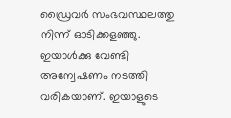ഡ്രൈവര്‍ സംഭവസ്ഥലത്തു നിന്ന് ഓടിക്കളഞ്ഞു. ഇയാള്‍ക്കു വേണ്ടി അന്വേഷണം നടത്തി വരികയാണ്. ഇയാളുടെ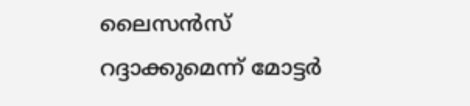ലൈസന്‍സ് റദ്ദാക്കുമെന്ന് മോട്ടര്‍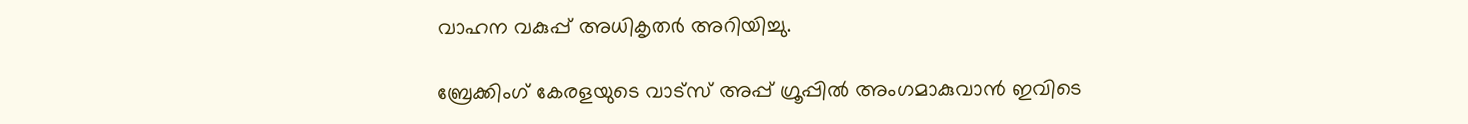വാഹന വകുപ്പ് അധികൃതര്‍ അറിയിച്ചു.

ബ്രേക്കിംഗ് കേരളയുടെ വാട്സ് അപ്പ് ഗ്രൂപ്പിൽ അംഗമാകുവാൻ ഇവിടെ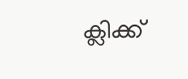ക്ലിക്ക്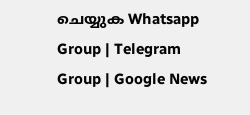ചെയ്യുക Whatsapp Group | Telegram Group | Google News